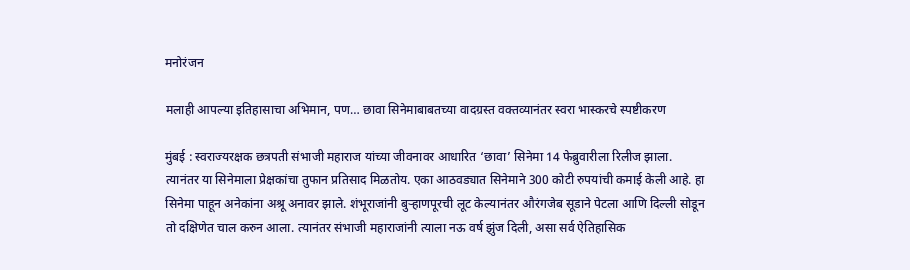मनोरंजन

मलाही आपल्या इतिहासाचा अभिमान, पण… छावा सिनेमाबाबतच्या वादग्रस्त वक्तव्यानंतर स्वरा भास्करचे स्पष्टीकरण

मुंबई : स्वराज्यरक्षक छत्रपती संभाजी महाराज यांच्या जीवनावर आधारित ‘छावा’ सिनेमा 14 फेब्रुवारीला रिलीज झाला. त्यानंतर या सिनेमाला प्रेक्षकांचा तुफान प्रतिसाद मिळतोय. एका आठवड्यात सिनेमाने 300 कोटी रुपयांची कमाई केली आहे. हा सिनेमा पाहून अनेकांना अश्रू अनावर झाले. शंभूराजांनी बुऱ्हाणपूरची लूट केल्यानंतर औरंगजेब सूडाने पेटला आणि दिल्ली सोडून तो दक्षिणेत चाल करुन आला. त्यानंतर संभाजी महाराजांनी त्याला नऊ वर्ष झुंज दिली, असा सर्व ऐतिहासिक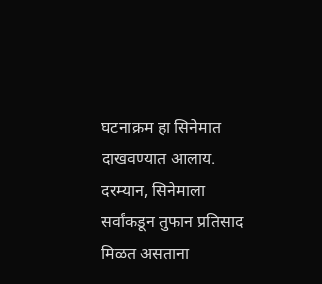घटनाक्रम हा सिनेमात दाखवण्यात आलाय. दरम्यान, सिनेमाला सर्वांकडून तुफान प्रतिसाद मिळत असताना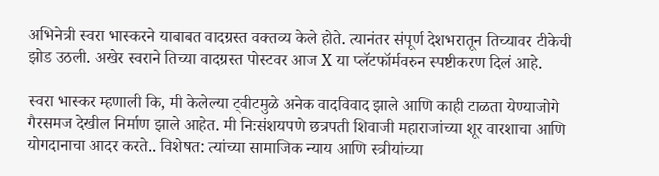अभिनेत्री स्वरा भास्करने याबाबत वादग्रस्त वक्तव्य केले होते. त्यानंतर संपूर्ण देशभरातून तिच्यावर टीकेची झोड उठली. अखेर स्वराने तिच्या वादग्रस्त पोस्टवर आज X या प्लॅटफॉर्मवरुन स्पष्टीकरण दिलं आहे.

स्वरा भास्कर म्हणाली कि, मी केलेल्या ट्वीटमुळे अनेक वादविवाद झाले आणि काही टाळता येण्याजोगे गैरसमज देखील निर्माण झाले आहेत. मी निःसंशयपणे छत्रपती शिवाजी महाराजांच्या शूर वारशाचा आणि योगदानाचा आदर करते.. विशेषत: त्यांच्या सामाजिक न्याय आणि स्त्रीयांच्या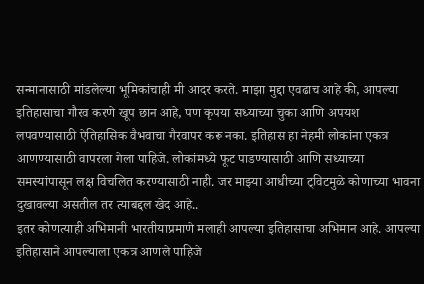सन्मानासाठी मांडलेल्या भूमिकांचाही मी आदर करते. माझा मुद्दा एवढाच आहे की, आपल्या इतिहासाचा गौरव करणे खूप छान आहे, पण कृपया सध्याच्या चुका आणि अपयश लपवण्यासाठी ऐतिहासिक वैभवाचा गैरवापर करू नका. इतिहास हा नेहमी लोकांना एकत्र आणण्यासाठी वापरला गेला पाहिजे. लोकांमध्ये फूट पाडण्यासाठी आणि सध्याच्या समस्यांपासून लक्ष विचलित करण्यासाठी नाही. जर माझ्या आधीच्या ट्विटमुळे कोणाच्या भावना दुखावल्या असतील तर त्याबद्दल खेद आहे..
इतर कोणत्याही अभिमानी भारतीयाप्रमाणे मलाही आपल्या इतिहासाचा अभिमान आहे. आपल्या इतिहासाने आपल्याला एकत्र आणले पाहिजे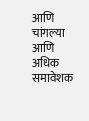आणि चांगल्या आणि अधिक समावेशक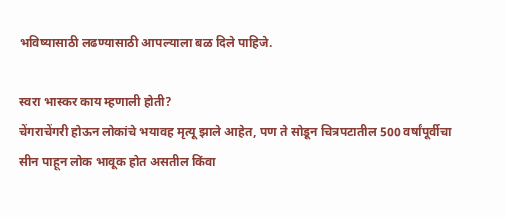भविष्यासाठी लढण्यासाठी आपल्याला बळ दिले पाहिजे.

स्वरा भास्कर काय म्हणाली होती?
चेंगराचेंगरी होऊन लोकांचे भयावह मृत्यू झाले आहेत, पण ते सोडून चित्रपटातील 500 वर्षांपूर्वीचा सीन पाहून लोक भावूक होत असतील किंवा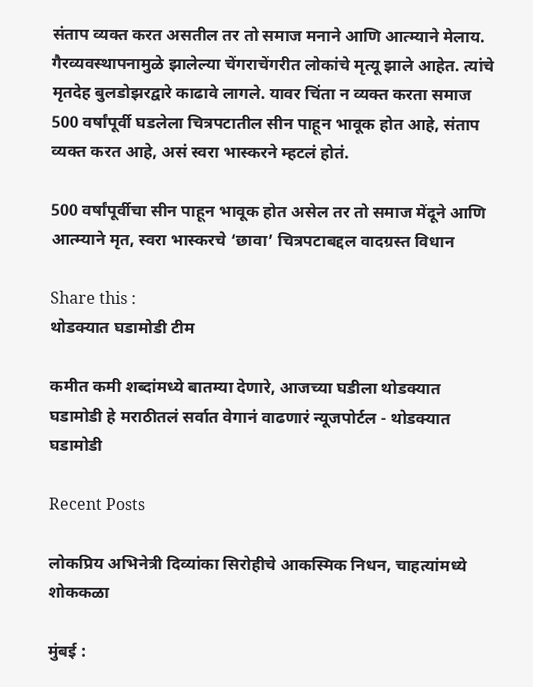संताप व्यक्त करत असतील तर तो समाज मनाने आणि आत्म्याने मेलाय. गैरव्यवस्थापनामुळे झालेल्या चेंगराचेंगरीत लोकांचे मृत्यू झाले आहेत. त्यांचे मृतदेह बुलडोझरद्वारे काढावे लागले. यावर चिंता न व्यक्त करता समाज 500 वर्षांपूर्वी घडलेला चित्रपटातील सीन पाहून भावूक होत आहे, संताप व्यक्त करत आहे, असं स्वरा भास्करने म्हटलं होतं.

500 वर्षांपूर्वीचा सीन पाहून भावूक होत असेल तर तो समाज मेंदूने आणि आत्म्याने मृत, स्वरा भास्करचे ‘छावा’ चित्रपटाबद्दल वादग्रस्त विधान

Share this :
थोडक्यात घडामोडी टीम

कमीत कमी शब्दांमध्ये बातम्या देणारे, आजच्या घडीला थोडक्यात घडामोडी हे मराठीतलं सर्वात वेगानं वाढणारं न्यूजपोर्टल - थोडक्यात घडामोडी

Recent Posts

लोकप्रिय अभिनेत्री दिव्यांका सिरोहीचे आकस्मिक निधन, चाहत्यांमध्ये शोककळा

मुंबई :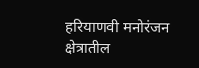हरियाणवी मनोरंजन क्षेत्रातील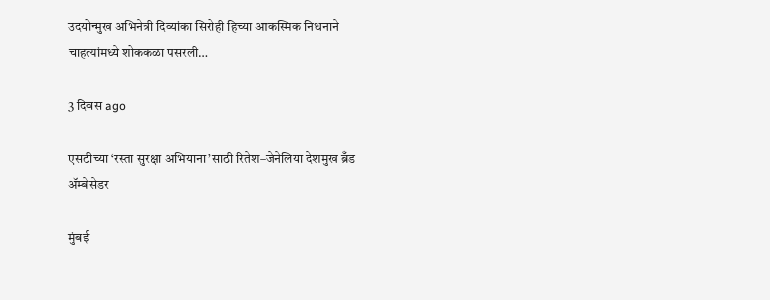उदयोन्मुख अभिनेत्री दिव्यांका सिरोही हिच्या आकस्मिक निधनाने चाहत्यांमध्ये शोककळा पसरली…

3 दिवस ago

एसटीच्या ‘रस्ता सुरक्षा अभियाना’साठी रितेश–जेनेलिया देशमुख ब्रँड ॲम्बेसेडर

मुंबई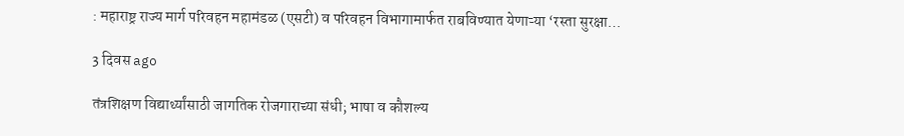: महाराष्ट्र राज्य मार्ग परिवहन महामंडळ (एसटी) व परिवहन विभागामार्फत राबविण्यात येणाऱ्या ‘रस्ता सुरक्षा…

3 दिवस ago

तंत्रशिक्षण विद्यार्थ्यांसाठी जागतिक रोजगाराच्या संधी; भाषा व कौशल्य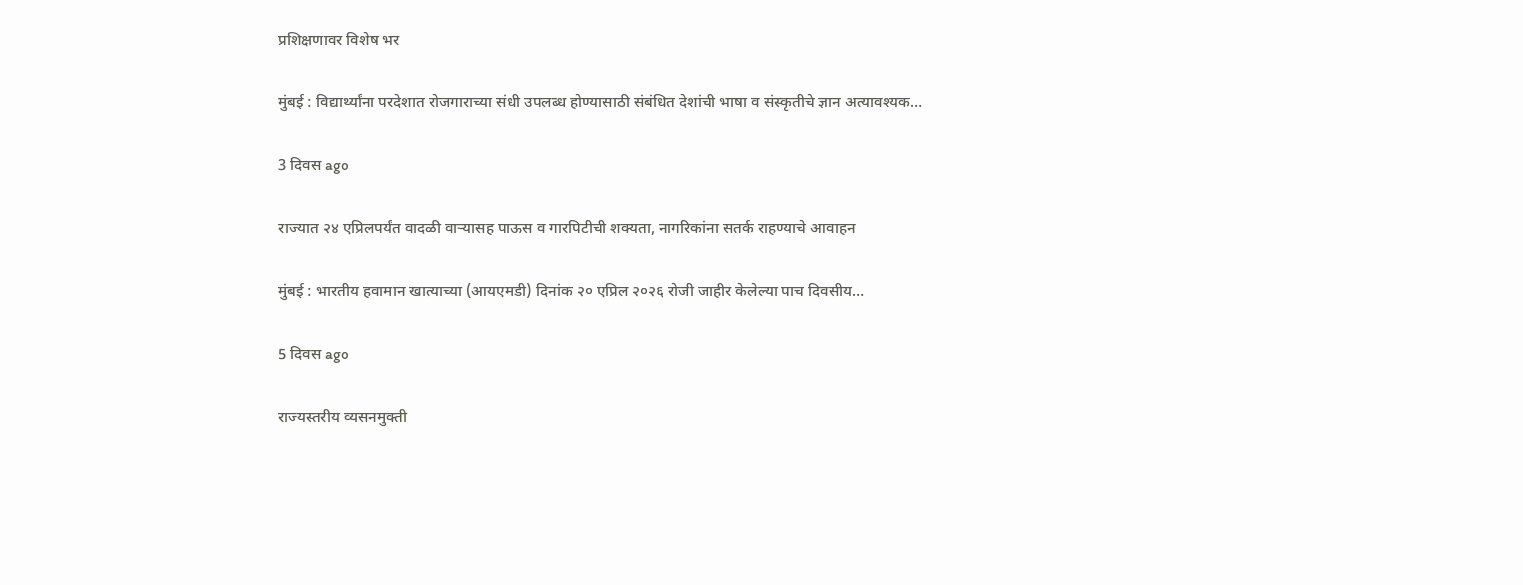प्रशिक्षणावर विशेष भर

मुंबई : विद्यार्थ्यांना परदेशात रोजगाराच्या संधी उपलब्ध होण्यासाठी संबंधित देशांची भाषा व संस्कृतीचे ज्ञान अत्यावश्यक…

3 दिवस ago

राज्यात २४ एप्रिलपर्यंत वादळी वाऱ्यासह पाऊस व गारपिटीची शक्यता, नागरिकांना सतर्क राहण्याचे आवाहन

मुंबई : भारतीय हवामान खात्याच्या (आयएमडी) दिनांक २० एप्रिल २०२६ रोजी जाहीर केलेल्या पाच दिवसीय…

5 दिवस ago

राज्यस्तरीय व्यसनमुक्ती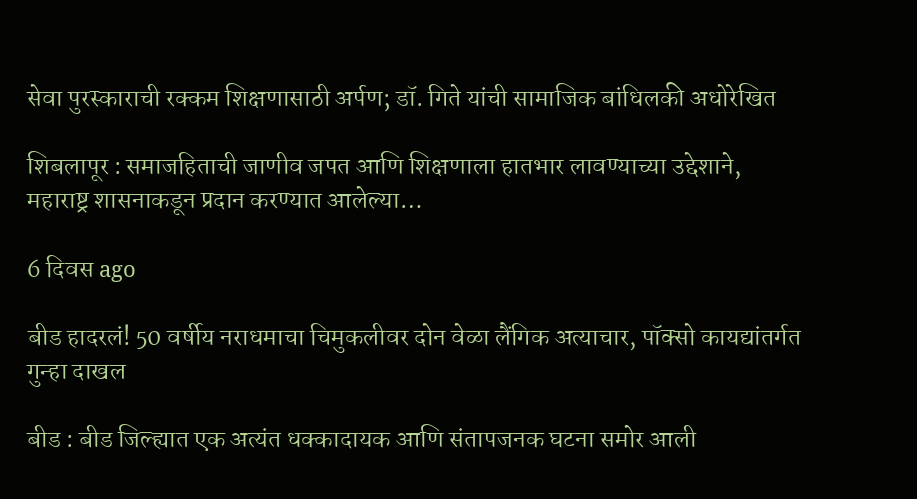सेवा पुरस्काराची रक्कम शिक्षणासाठी अर्पण; डॉ. गिते यांची सामाजिक बांधिलकी अधोरेखित

शिबलापूर : समाजहिताची जाणीव जपत आणि शिक्षणाला हातभार लावण्याच्या उद्देशाने, महाराष्ट्र शासनाकडून प्रदान करण्यात आलेल्या…

6 दिवस ago

बीड हादरलं! 50 वर्षीय नराधमाचा चिमुकलीवर दोन वेळा लैंगिक अत्याचार, पॉक्सो कायद्यांतर्गत गुन्हा दाखल

बीड : बीड जिल्ह्यात एक अत्यंत धक्कादायक आणि संतापजनक घटना समोर आली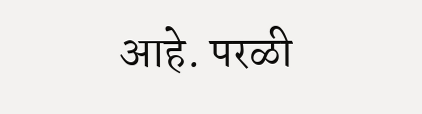आहे. परळी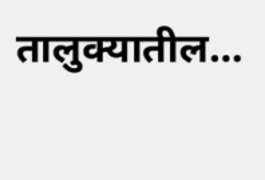तालुक्यातील…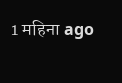1 महिना ago